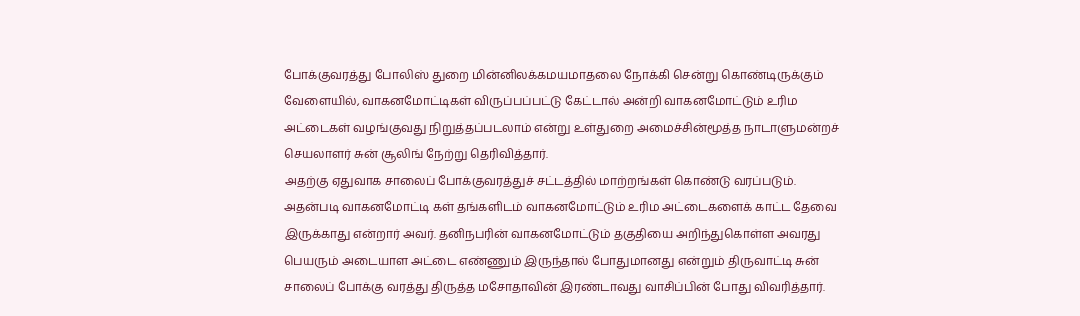போக்குவரத்து போலிஸ் துறை மின்னிலக்கமயமாதலை நோக்கி சென்று கொண்டிருக்கும் வேளையில், வாகனமோட்டிகள் விருப்பப்பட்டு கேட்டால் அன்றி வாகனமோட்டும் உரிம அட்டைகள் வழங்குவது நிறுத்தப்படலாம் என்று உள்துறை அமைச்சின்மூத்த நாடாளுமன்றச் செயலாளர் சுன் சூலிங் நேற்று தெரிவித்தார்.
அதற்கு ஏதுவாக சாலைப் போக்குவரத்துச் சட்டத்தில் மாற்றங்கள் கொண்டு வரப்படும். அதன்படி வாகனமோட்டி கள் தங்களிடம் வாகனமோட்டும் உரிம அட்டைகளைக் காட்ட தேவை இருக்காது என்றார் அவர். தனிநபரின் வாகனமோட்டும் தகுதியை அறிந்துகொள்ள அவரது பெயரும் அடையாள அட்டை எண்ணும் இருந்தால் போதுமானது என்றும் திருவாட்டி சுன் சாலைப் போக்கு வரத்து திருத்த மசோதாவின் இரண்டாவது வாசிப்பின் போது விவரித்தார்.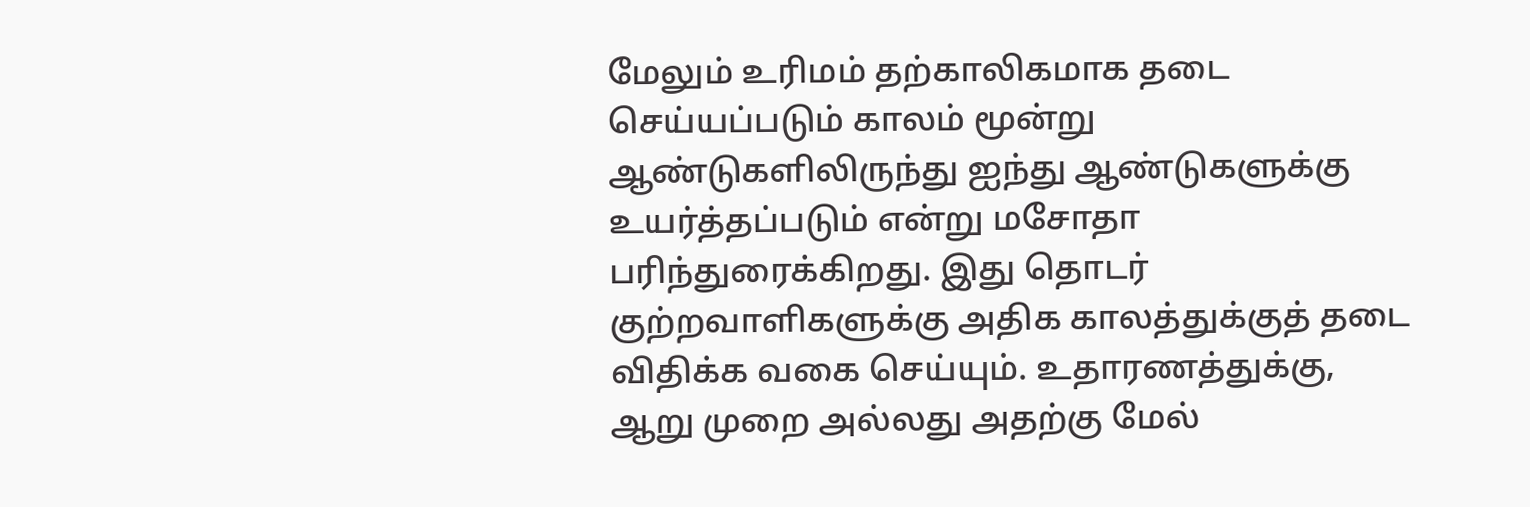மேலும் உரிமம் தற்காலிகமாக தடை செய்யப்படும் காலம் மூன்று ஆண்டுகளிலிருந்து ஐந்து ஆண்டுகளுக்கு உயர்த்தப்படும் என்று மசோதா பரிந்துரைக்கிறது. இது தொடர் குற்றவாளிகளுக்கு அதிக காலத்துக்குத் தடை விதிக்க வகை செய்யும். உதாரணத்துக்கு, ஆறு முறை அல்லது அதற்கு மேல்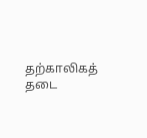தற்காலிகத் தடை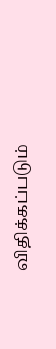விதிக்கப்படும்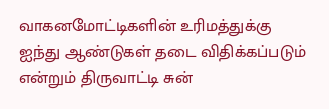வாகனமோட்டிகளின் உரிமத்துக்கு ஐந்து ஆண்டுகள் தடை விதிக்கப்படும் என்றும் திருவாட்டி சுன்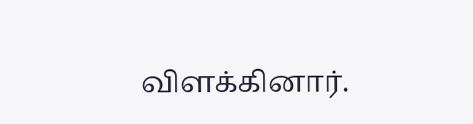விளக்கினார்.